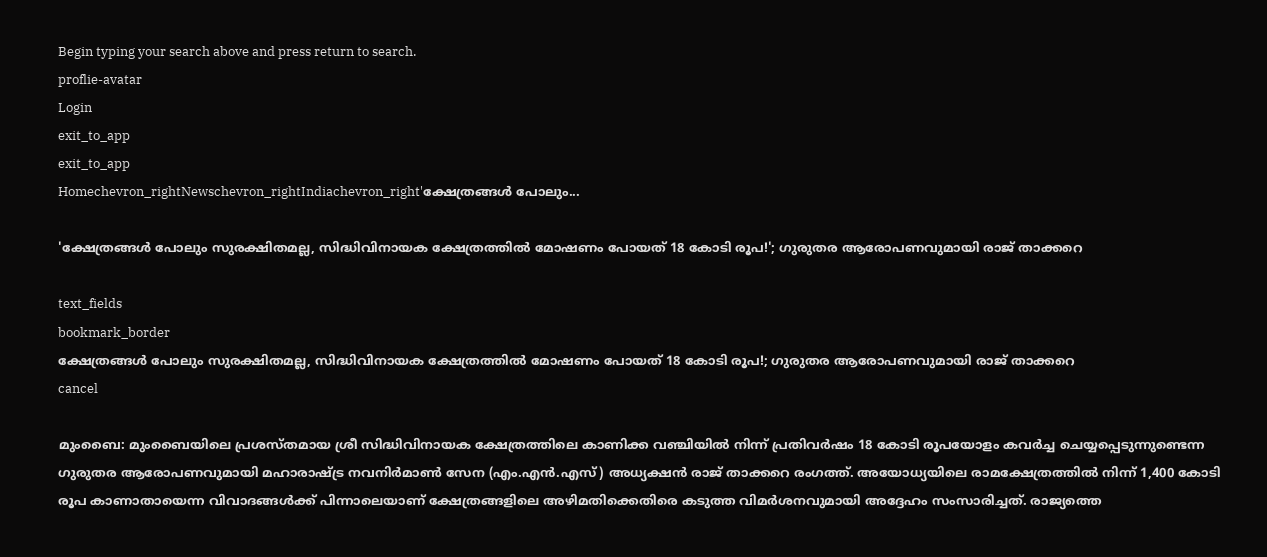Begin typing your search above and press return to search.
proflie-avatar
Login
exit_to_app
exit_to_app
Homechevron_rightNewschevron_rightIndiachevron_right'ക്ഷേത്രങ്ങൾ പോലും...

'ക്ഷേത്രങ്ങൾ പോലും സുരക്ഷിതമല്ല, സിദ്ധിവിനായക ക്ഷേത്രത്തിൽ മോഷണം പോയത് 18 കോടി രൂപ!'; ഗുരുതര ആരോപണവുമായി രാജ് താക്കറെ

text_fields
bookmark_border
ക്ഷേത്രങ്ങൾ പോലും സുരക്ഷിതമല്ല, സിദ്ധിവിനായക ക്ഷേത്രത്തിൽ മോഷണം പോയത് 18 കോടി രൂപ!; ഗുരുതര ആരോപണവുമായി രാജ് താക്കറെ
cancel

മുംബൈ: മുംബൈയിലെ പ്രശസ്തമായ ശ്രീ സിദ്ധിവിനായക ക്ഷേത്രത്തിലെ കാണിക്ക വഞ്ചിയിൽ നിന്ന് പ്രതിവർഷം 18 കോടി രൂപയോളം കവർച്ച ചെയ്യപ്പെടുന്നുണ്ടെന്ന ഗുരുതര ആരോപണവുമായി മഹാരാഷ്ട്ര നവനിർമാൺ സേന (എം.എൻ.എസ്) അധ്യക്ഷൻ രാജ് താക്കറെ രംഗത്ത്. അയോധ്യയിലെ രാമക്ഷേത്രത്തിൽ നിന്ന് 1,400 കോടി രൂപ കാണാതായെന്ന വിവാദങ്ങൾക്ക് പിന്നാലെയാണ് ക്ഷേത്രങ്ങളിലെ അഴിമതിക്കെതിരെ കടുത്ത വിമർശനവുമായി അദ്ദേഹം സംസാരിച്ചത്. രാജ്യത്തെ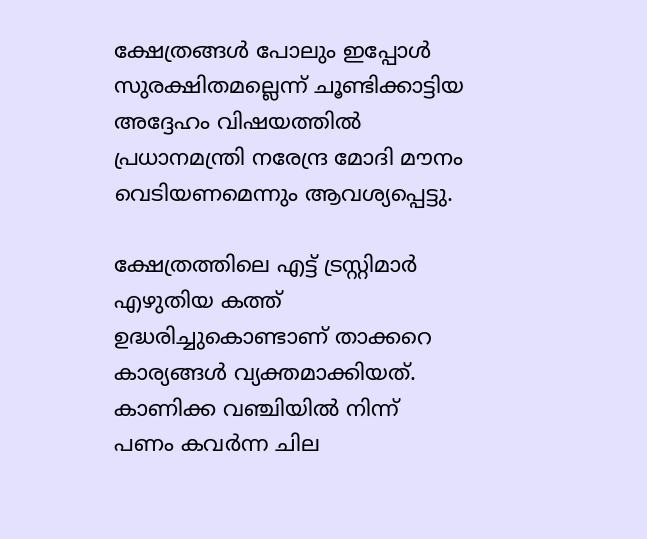ക്ഷേത്രങ്ങൾ പോലും ഇപ്പോൾ സുരക്ഷിതമല്ലെന്ന് ചൂണ്ടിക്കാട്ടിയ അദ്ദേഹം വിഷയത്തിൽ പ്രധാനമന്ത്രി നരേന്ദ്ര മോദി മൗനം വെടിയണമെന്നും ആവശ്യപ്പെട്ടു.

ക്ഷേത്രത്തിലെ എട്ട് ട്രസ്റ്റിമാർ എഴുതിയ കത്ത് ഉദ്ധരിച്ചുകൊണ്ടാണ് താക്കറെ കാര്യങ്ങൾ വ്യക്തമാക്കിയത്. കാണിക്ക വഞ്ചിയിൽ നിന്ന് പണം കവർന്ന ചില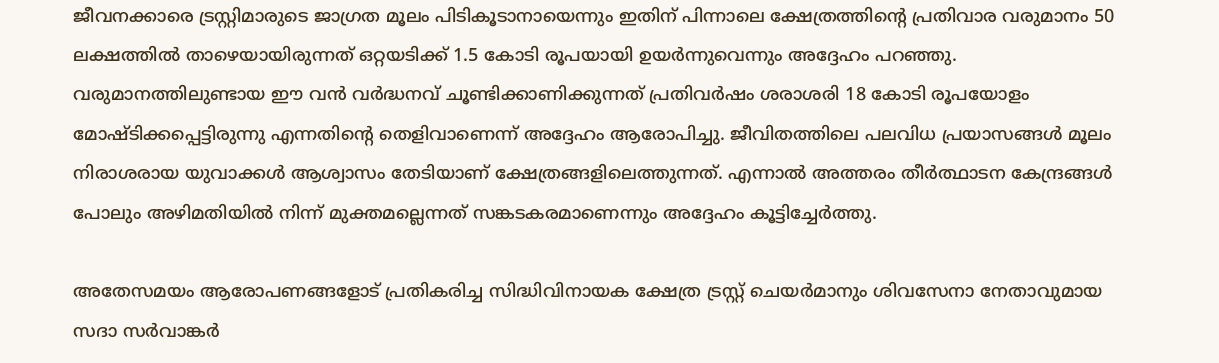ജീവനക്കാരെ ട്രസ്റ്റിമാരുടെ ജാഗ്രത മൂലം പിടികൂടാനായെന്നും ഇതിന് പിന്നാലെ ക്ഷേത്രത്തിന്റെ പ്രതിവാര വരുമാനം 50 ലക്ഷത്തിൽ താഴെയായിരുന്നത് ഒറ്റയടിക്ക് 1.5 കോടി രൂപയായി ഉയർന്നുവെന്നും അദ്ദേഹം പറഞ്ഞു. വരുമാനത്തിലുണ്ടായ ഈ വൻ വർദ്ധനവ് ചൂണ്ടിക്കാണിക്കുന്നത് പ്രതിവർഷം ശരാശരി 18 കോടി രൂപയോളം മോഷ്ടിക്കപ്പെട്ടിരുന്നു എന്നതിന്റെ തെളിവാണെന്ന് അദ്ദേഹം ആരോപിച്ചു. ജീവിതത്തിലെ പലവിധ പ്രയാസങ്ങൾ മൂലം നിരാശരായ യുവാക്കൾ ആശ്വാസം തേടിയാണ് ക്ഷേത്രങ്ങളിലെത്തുന്നത്. എന്നാൽ അത്തരം തീർത്ഥാടന കേന്ദ്രങ്ങൾ പോലും അഴിമതിയിൽ നിന്ന് മുക്തമല്ലെന്നത് സങ്കടകരമാണെന്നും അദ്ദേഹം കൂട്ടിച്ചേർത്തു.

അതേസമയം ആരോപണങ്ങളോട് പ്രതികരിച്ച സിദ്ധിവിനായക ക്ഷേത്ര ട്രസ്റ്റ് ചെയർമാനും ശിവസേനാ നേതാവുമായ സദാ സർവാങ്കർ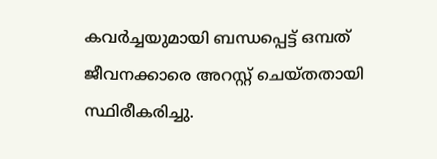കവർച്ചയുമായി ബന്ധപ്പെട്ട് ഒമ്പത് ജീവനക്കാരെ അറസ്റ്റ് ചെയ്തതായി സ്ഥിരീകരിച്ചു.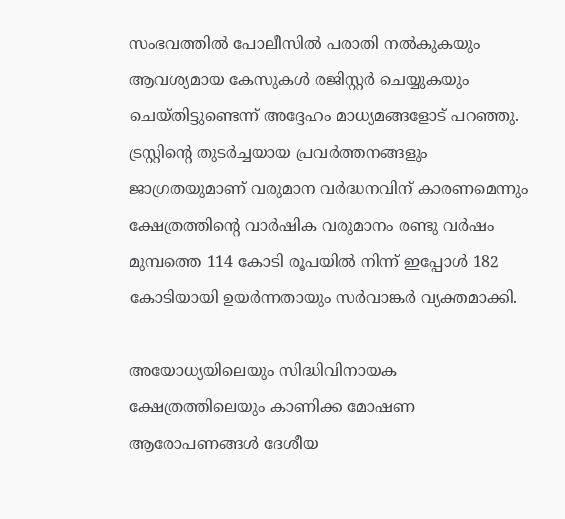സംഭവത്തിൽ പോലീസിൽ പരാതി നൽകുകയും ആവശ്യമായ കേസുകൾ രജിസ്റ്റർ ചെയ്യുകയും ചെയ്തിട്ടുണ്ടെന്ന് അദ്ദേഹം മാധ്യമങ്ങളോട് പറഞ്ഞു. ട്രസ്റ്റിന്റെ തുടർച്ചയായ പ്രവർത്തനങ്ങളും ജാഗ്രതയുമാണ് വരുമാന വർദ്ധനവിന് കാരണമെന്നും ക്ഷേത്രത്തിന്റെ വാർഷിക വരുമാനം രണ്ടു വർഷം മുമ്പത്തെ 114 കോടി രൂപയിൽ നിന്ന് ഇപ്പോൾ 182 കോടിയായി ഉയർന്നതായും സർവാങ്കർ വ്യക്തമാക്കി.

അയോധ്യയിലെയും സിദ്ധിവിനായക ക്ഷേത്രത്തിലെയും കാണിക്ക മോഷണ ആരോപണങ്ങൾ ദേശീയ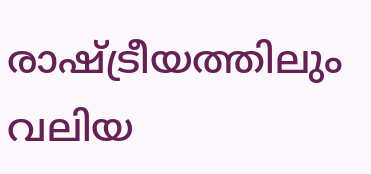രാഷ്ട്രീയത്തിലും വലിയ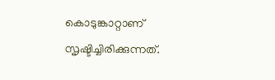കൊടുങ്കാറ്റാണ് സൃഷ്ടിച്ചിരിക്കുന്നത്.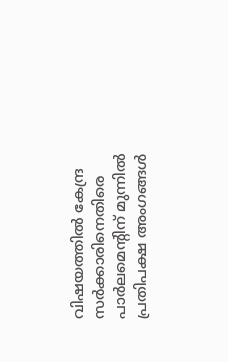വിഷയത്തിൽ കേന്ദ്ര സർക്കാരിനെതിരെ പാർലമെന്റിന് മുന്നിൽ പ്രതിപക്ഷ അംഗങ്ങൾ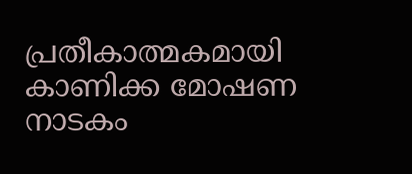പ്രതീകാത്മകമായി കാണിക്ക മോഷണ നാടകം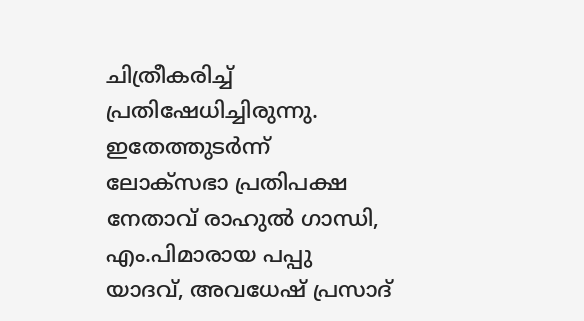ചിത്രീകരിച്ച് പ്രതിഷേധിച്ചിരുന്നു. ഇതേത്തുടർന്ന് ലോക്‌സഭാ പ്രതിപക്ഷ നേതാവ് രാഹുൽ ഗാന്ധി, എം.പിമാരായ പപ്പു യാദവ്, അവധേഷ് പ്രസാദ്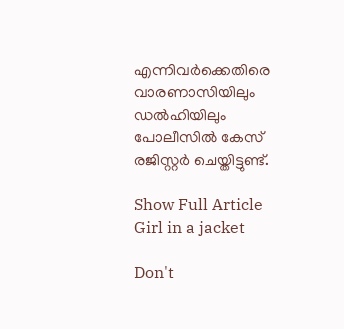എന്നിവർക്കെതിരെ വാരണാസിയിലും ഡൽഹിയിലും പോലീസിൽ കേസ് രജിസ്റ്റർ ചെയ്തിട്ടുണ്ട്.

Show Full Article
Girl in a jacket

Don't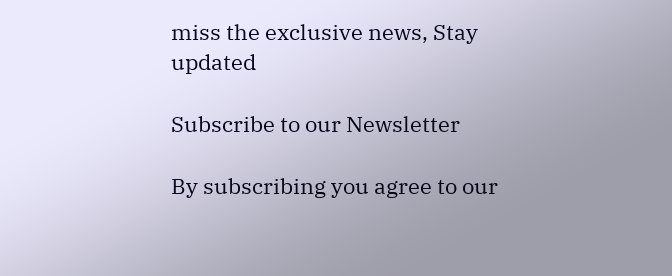miss the exclusive news, Stay updated

Subscribe to our Newsletter

By subscribing you agree to our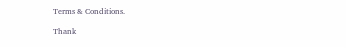Terms & Conditions.

Thank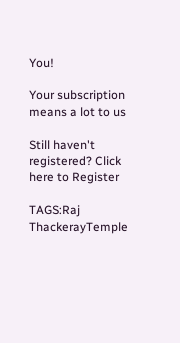You!

Your subscription means a lot to us

Still haven't registered? Click here to Register

TAGS:Raj ThackerayTemple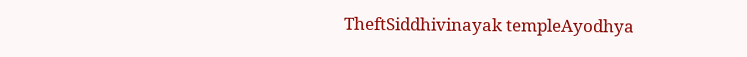TheftSiddhivinayak templeAyodhya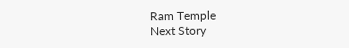Ram Temple
Next Story